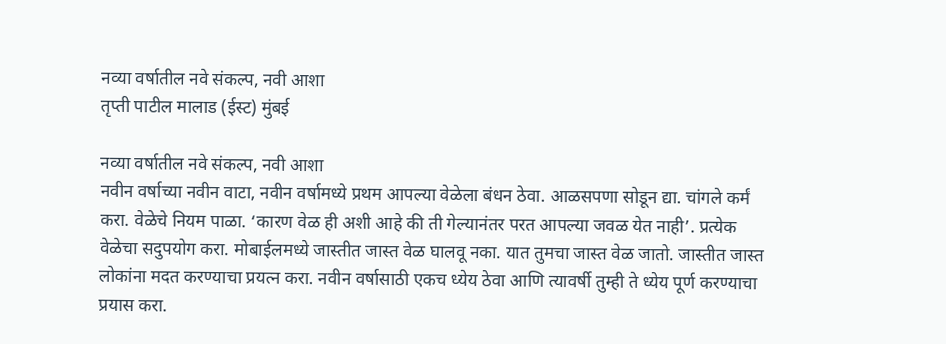नव्या वर्षातील नवे संकल्प, नवी आशा
तृप्ती पाटील मालाड (ईस्ट) मुंबई

नव्या वर्षातील नवे संकल्प, नवी आशा
नवीन वर्षाच्या नवीन वाटा, नवीन वर्षामध्ये प्रथम आपल्या वेळेला बंधन ठेवा. आळसपणा सोडून द्या. चांगले कर्मं करा. वेळेचे नियम पाळा. ‘कारण वेळ ही अशी आहे की ती गेल्यानंतर परत आपल्या जवळ येत नाही’. प्रत्येक वेळेचा सदुपयोग करा. मोबाईलमध्ये जास्तीत जास्त वेळ घालवू नका. यात तुमचा जास्त वेळ जातो. जास्तीत जास्त लोकांना मदत करण्याचा प्रयत्न करा. नवीन वर्षासाठी एकच ध्येय ठेवा आणि त्यावर्षी तुम्ही ते ध्येय पूर्ण करण्याचा प्रयास करा.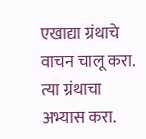एखाद्या ग्रंथाचे वाचन चालू करा. त्या ग्रंथाचा अभ्यास करा.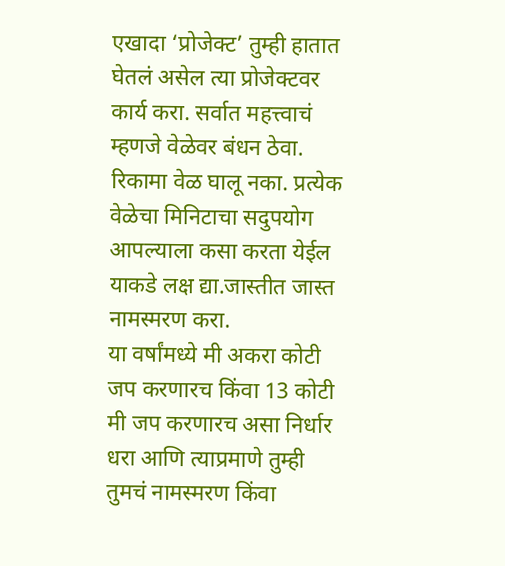एखादा ‘प्रोजेक्ट’ तुम्ही हातात घेतलं असेल त्या प्रोजेक्टवर कार्य करा. सर्वात महत्त्वाचं म्हणजे वेळेवर बंधन ठेवा. रिकामा वेळ घालू नका. प्रत्येक वेळेचा मिनिटाचा सदुपयोग आपल्याला कसा करता येईल याकडे लक्ष द्या.जास्तीत जास्त नामस्मरण करा.
या वर्षांमध्ये मी अकरा कोटी जप करणारच किंवा 13 कोटी मी जप करणारच असा निर्धार धरा आणि त्याप्रमाणे तुम्ही तुमचं नामस्मरण किंवा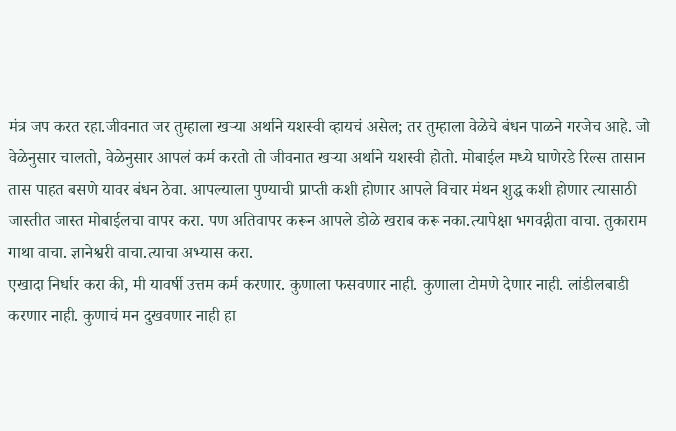मंत्र जप करत रहा.जीवनात जर तुम्हाला खऱ्या अर्थाने यशस्वी व्हायचं असेल; तर तुम्हाला वेळेचे बंधन पाळने गरजेच आहे. जो वेळेनुसार चालतो, वेळेनुसार आपलं कर्म करतो तो जीवनात खऱ्या अर्थाने यशस्वी होतो. मोबाईल मध्ये घाणेरडे रिल्स तासान तास पाहत बसणे यावर बंधन ठेवा. आपल्याला पुण्याची प्राप्ती कशी होणार आपले विचार मंथन शुद्ध कशी होणार त्यासाठी जास्तीत जास्त मोबाईलचा वापर करा. पण अतिवापर करून आपले डोळे खराब करू नका.त्यापेक्षा भगवद्गीता वाचा. तुकाराम गाथा वाचा. ज्ञानेश्वरी वाचा.त्याचा अभ्यास करा.
एखादा निर्धार करा की, मी यावर्षी उत्तम कर्म करणार. कुणाला फसवणार नाही. कुणाला टोमणे देणार नाही. लांडीलबाडी करणार नाही. कुणाचं मन दुखवणार नाही हा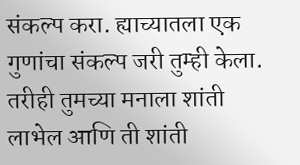संकल्प करा. ह्याच्यातला एक गुणांचा संकल्प जरी तुम्ही केला. तरीही तुमच्या मनाला शांती लाभेल आणि ती शांती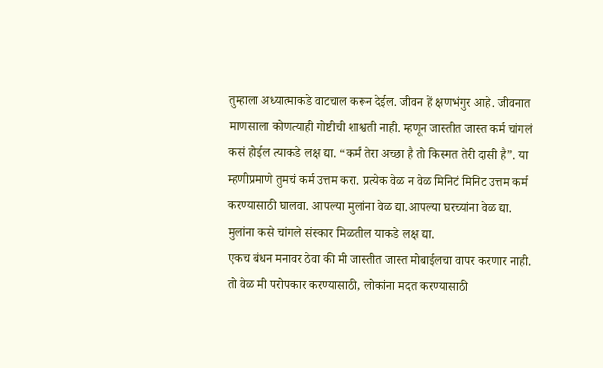तुम्हाला अध्यात्माकडे वाटचाल करून देईल. जीवन हें क्षणभंगुर आहे. जीवनात माणसाला कोणत्याही गोष्टीची शाश्वती नाही. म्हणून जास्तीत जास्त कर्म चांगलं कसं होईल त्याकडे लक्ष द्या. “कर्मं तेरा अच्छा है तो किस्मत तेरी दासी है”. या म्हणीप्रमाणे तुमचं कर्म उत्तम करा. प्रत्येक वेळ न वेळ मिनिटं मिनिट उत्तम कर्म करण्यासाठी घालवा. आपल्या मुलांना वेळ द्या.आपल्या घरच्यांना वेळ द्या. मुलांना कसे चांगले संस्कार मिळतील याकडे लक्ष द्या.
एकच बंधन मनावर ठेवा की मी जास्तीत जास्त मोबाईलचा वापर करणार नाही. तो वेळ मी परोपकार करण्यासाठी, लोकांना मदत करण्यासाठी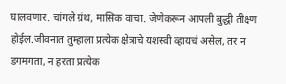घालवणार. चांगले ग्रंथ, मासिक वाचा. जेणेकरून आपली बुद्धी तीक्ष्ण होईल.जीवनात तुम्हाला प्रत्येक क्षेत्राचे यशस्वी व्हायचं असेल, तर न डगमगता, न हरता प्रत्येक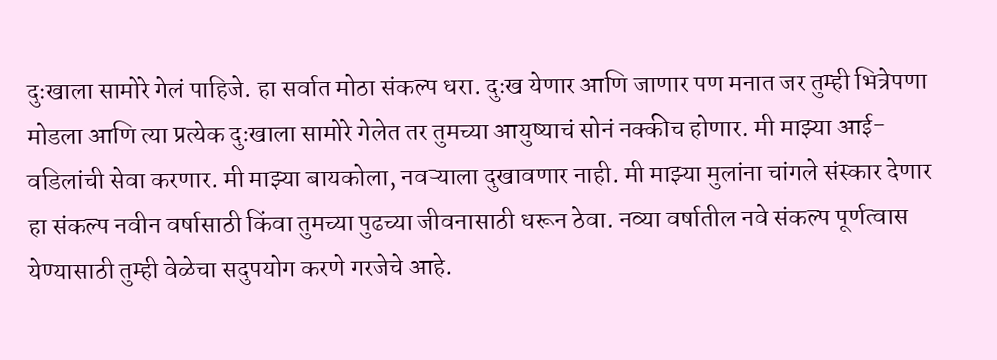दुःखाला सामोरे गेलं पाहिजे. हा सर्वात मोठा संकल्प धरा. दुःख येणार आणि जाणार पण मनात जर तुम्ही भित्रेपणा मोडला आणि त्या प्रत्येक दुःखाला सामोरे गेलेत तर तुमच्या आयुष्याचं सोनं नक्कीच होणार. मी माझ्या आई-वडिलांची सेवा करणार. मी माझ्या बायकोला, नवऱ्याला दुखावणार नाही. मी माझ्या मुलांना चांगले संस्कार देणार हा संकल्प नवीन वर्षासाठी किंवा तुमच्या पुढच्या जीवनासाठी धरून ठेवा. नव्या वर्षातील नवे संकल्प पूर्णत्वास येण्यासाठी तुम्ही वेळेचा सदुपयोग करणे गरजेचे आहे.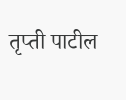तृप्ती पाटील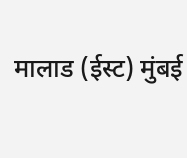मालाड (ईस्ट) मुंबई